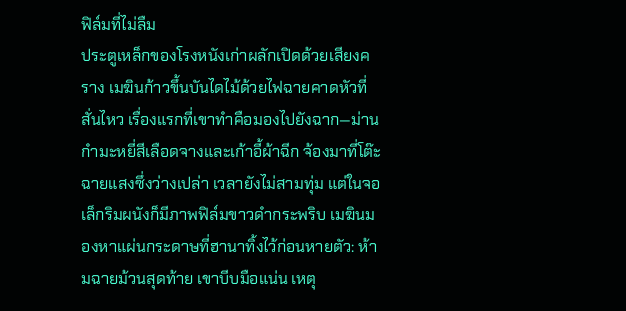ฟิล์มที่ไม่ลืม
ประตูเหล็กของโรงหนังเก่าผลักเปิดด้วยเสียงคราง เมฆินก้าวขึ้นบันไดไม้ด้วยไฟฉายคาดหัวที่สั่นไหว เรื่องแรกที่เขาทำคือมองไปยังฉาก—ม่านกำมะหยี่สีเลือดจางและเก้าอี้ผ้าฉีก จ้องมาที่โต๊ะฉายแสงซึ่งว่างเปล่า เวลายังไม่สามทุ่ม แต่ในจอเล็กริมผนังก็มีภาพฟิล์มขาวดำกระพริบ เมฆินมองหาแผ่นกระดาษที่ฮานาทิ้งไว้ก่อนหายตัว: ห้ามฉายม้วนสุดท้าย เขาบีบมือแน่น เหตุ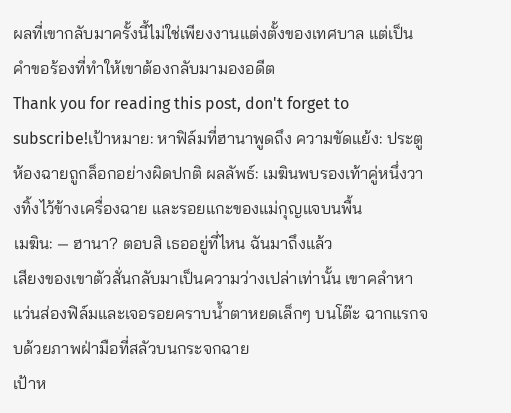ผลที่เขากลับมาครั้งนี้ไม่ใช่เพียงงานแต่งตั้งของเทศบาล แต่เป็นคำขอร้องที่ทำให้เขาต้องกลับมามองอดีต
Thank you for reading this post, don't forget to subscribe!เป้าหมาย: หาฟิล์มที่ฮานาพูดถึง ความขัดแย้ง: ประตูห้องฉายถูกล็อกอย่างผิดปกติ ผลลัพธ์: เมฆินพบรองเท้าคู่หนึ่งวางทิ้งไว้ข้างเครื่องฉาย และรอยแกะของแม่กุญแจบนพื้น
เมฆิน: — ฮานา? ตอบสิ เธออยู่ที่ไหน ฉันมาถึงแล้ว
เสียงของเขาตัวสั่นกลับมาเป็นความว่างเปล่าเท่านั้น เขาคลำหาแว่นส่องฟิล์มและเจอรอยคราบน้ำตาหยดเล็กๆ บนโต๊ะ ฉากแรกจบด้วยภาพฝ่ามือที่สลัวบนกระจกฉาย
เป้าห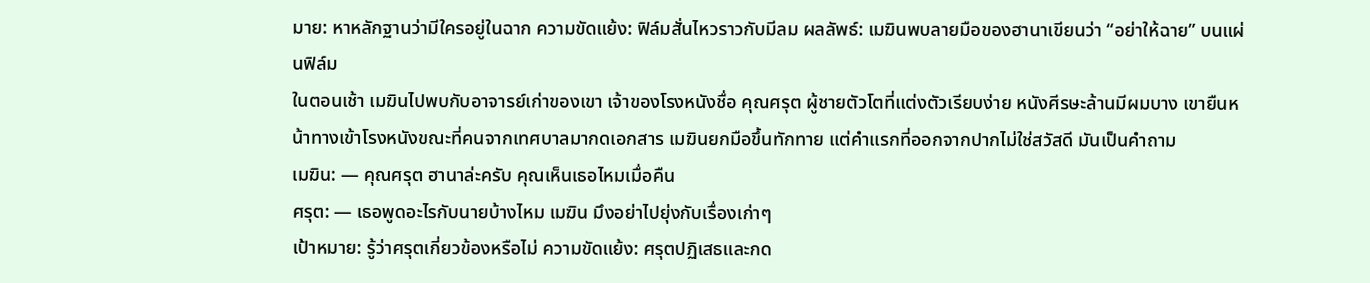มาย: หาหลักฐานว่ามีใครอยู่ในฉาก ความขัดแย้ง: ฟิล์มสั่นไหวราวกับมีลม ผลลัพธ์: เมฆินพบลายมือของฮานาเขียนว่า “อย่าให้ฉาย” บนแผ่นฟิล์ม
ในตอนเช้า เมฆินไปพบกับอาจารย์เก่าของเขา เจ้าของโรงหนังชื่อ คุณศรุต ผู้ชายตัวโตที่แต่งตัวเรียบง่าย หนังศีรษะล้านมีผมบาง เขายืนหน้าทางเข้าโรงหนังขณะที่คนจากเทศบาลมากดเอกสาร เมฆินยกมือขึ้นทักทาย แต่คำแรกที่ออกจากปากไม่ใช่สวัสดี มันเป็นคำถาม
เมฆิน: — คุณศรุต ฮานาล่ะครับ คุณเห็นเธอไหมเมื่อคืน
ศรุต: — เธอพูดอะไรกับนายบ้างไหม เมฆิน มึงอย่าไปยุ่งกับเรื่องเก่าๆ
เป้าหมาย: รู้ว่าศรุตเกี่ยวข้องหรือไม่ ความขัดแย้ง: ศรุตปฏิเสธและกด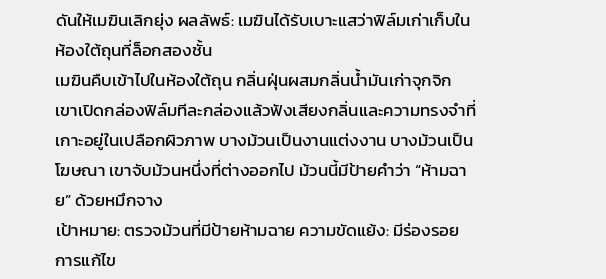ดันให้เมฆินเลิกยุ่ง ผลลัพธ์: เมฆินได้รับเบาะแสว่าฟิล์มเก่าเก็บในห้องใต้ถุนที่ล็อกสองชั้น
เมฆินคืบเข้าไปในห้องใต้ถุน กลิ่นฝุ่นผสมกลิ่นน้ำมันเก่าจุกจิก เขาเปิดกล่องฟิล์มทีละกล่องแล้วฟังเสียงกลิ่นและความทรงจำที่เกาะอยู่ในเปลือกผิวภาพ บางม้วนเป็นงานแต่งงาน บางม้วนเป็นโฆษณา เขาจับม้วนหนึ่งที่ต่างออกไป ม้วนนี้มีป้ายคำว่า “ห้ามฉาย” ด้วยหมึกจาง
เป้าหมาย: ตรวจม้วนที่มีป้ายห้ามฉาย ความขัดแย้ง: มีร่องรอยการแก้ไข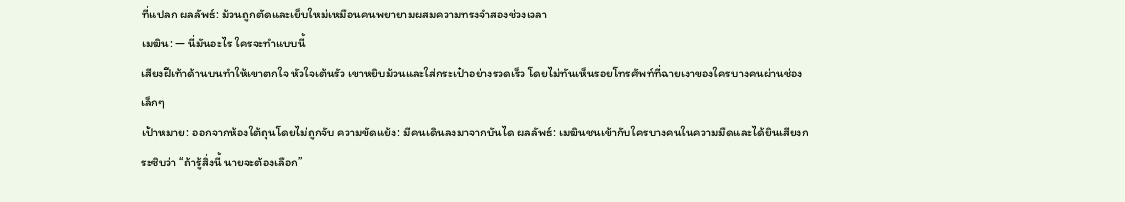ที่แปลก ผลลัพธ์: ม้วนถูกตัดและเย็บใหม่เหมือนคนพยายามผสมความทรงจำสองช่วงเวลา
เมฆิน: — นี่มันอะไร ใครจะทำแบบนี้
เสียงฝีเท้าด้านบนทำให้เขาตกใจ หัวใจเต้นรัว เขาหยิบม้วนและใส่กระเป๋าอย่างรวดเร็ว โดยไม่ทันเห็นรอยโทรศัพท์ที่ฉายเงาของใครบางคนผ่านช่องเล็กๆ
เป้าหมาย: ออกจากห้องใต้ถุนโดยไม่ถูกจับ ความขัดแย้ง: มีคนเดินลงมาจากบันได ผลลัพธ์: เมฆินชนเข้ากับใครบางคนในความมืดและได้ยินเสียงกระซิบว่า “ถ้ารู้สิ่งนี้ นายจะต้องเลือก”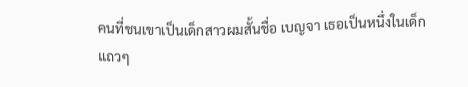คนที่ชนเขาเป็นเด็กสาวผมสั้นชื่อ เบญจา เธอเป็นหนึ่งในเด็กแถวๆ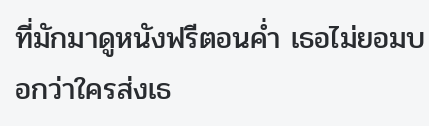ที่มักมาดูหนังฟรีตอนค่ำ เธอไม่ยอมบอกว่าใครส่งเธ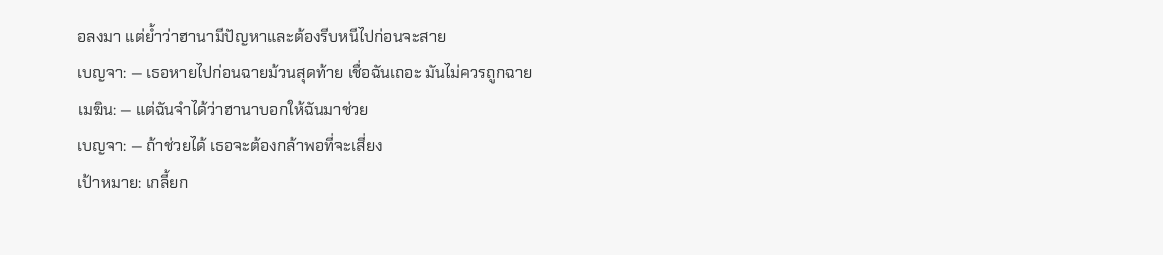อลงมา แต่ย้ำว่าฮานามีปัญหาและต้องรีบหนีไปก่อนจะสาย
เบญจา: — เธอหายไปก่อนฉายม้วนสุดท้าย เชื่อฉันเถอะ มันไม่ควรถูกฉาย
เมฆิน: — แต่ฉันจำได้ว่าฮานาบอกให้ฉันมาช่วย
เบญจา: — ถ้าช่วยได้ เธอจะต้องกล้าพอที่จะเสี่ยง
เป้าหมาย: เกลี้ยก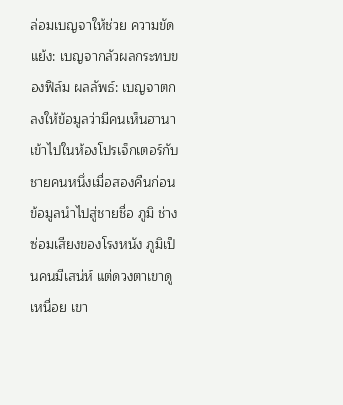ล่อมเบญจาให้ช่วย ความขัดแย้ง: เบญจากลัวผลกระทบของฟิล์ม ผลลัพธ์: เบญจาตกลงให้ข้อมูลว่ามีคนเห็นฮานาเข้าไปในห้องโปรเจ็กเตอร์กับชายคนหนึ่งเมื่อสองคืนก่อน
ข้อมูลนำไปสู่ชายชื่อ ภูมิ ช่างซ่อมเสียงของโรงหนัง ภูมิเป็นคนมีเสน่ห์ แต่ดวงตาเขาดูเหนื่อย เขา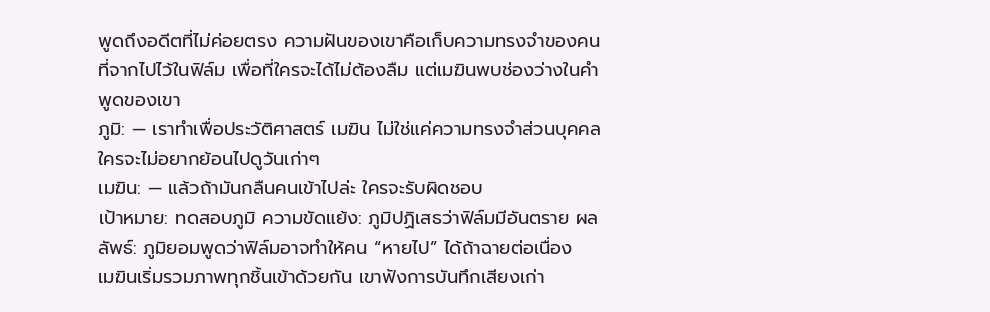พูดถึงอดีตที่ไม่ค่อยตรง ความฝันของเขาคือเก็บความทรงจำของคนที่จากไปไว้ในฟิล์ม เพื่อที่ใครจะได้ไม่ต้องลืม แต่เมฆินพบช่องว่างในคำพูดของเขา
ภูมิ: — เราทำเพื่อประวัติศาสตร์ เมฆิน ไม่ใช่แค่ความทรงจำส่วนบุคคล ใครจะไม่อยากย้อนไปดูวันเก่าๆ
เมฆิน: — แล้วถ้ามันกลืนคนเข้าไปล่ะ ใครจะรับผิดชอบ
เป้าหมาย: ทดสอบภูมิ ความขัดแย้ง: ภูมิปฏิเสธว่าฟิล์มมีอันตราย ผลลัพธ์: ภูมิยอมพูดว่าฟิล์มอาจทำให้คน “หายไป” ได้ถ้าฉายต่อเนื่อง
เมฆินเริ่มรวมภาพทุกชิ้นเข้าด้วยกัน เขาฟังการบันทึกเสียงเก่า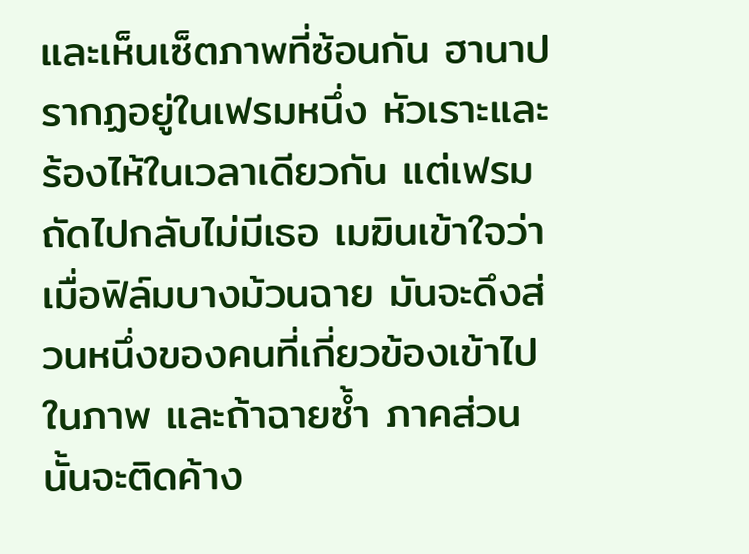และเห็นเซ็ตภาพที่ซ้อนกัน ฮานาปรากฏอยู่ในเฟรมหนึ่ง หัวเราะและร้องไห้ในเวลาเดียวกัน แต่เฟรมถัดไปกลับไม่มีเธอ เมฆินเข้าใจว่าเมื่อฟิล์มบางม้วนฉาย มันจะดึงส่วนหนึ่งของคนที่เกี่ยวข้องเข้าไปในภาพ และถ้าฉายซ้ำ ภาคส่วนนั้นจะติดค้าง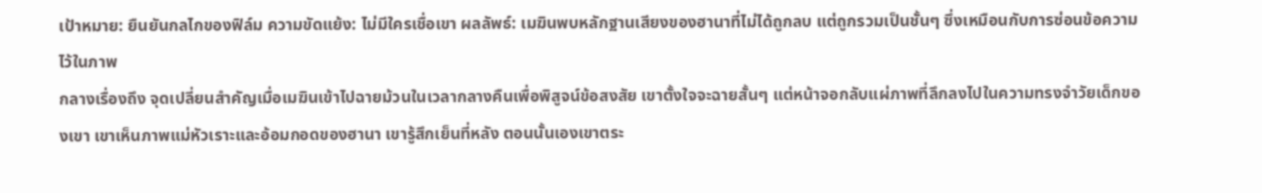เป้าหมาย: ยืนยันกลไกของฟิล์ม ความขัดแย้ง: ไม่มีใครเชื่อเขา ผลลัพธ์: เมฆินพบหลักฐานเสียงของฮานาที่ไม่ได้ถูกลบ แต่ถูกรวมเป็นชั้นๆ ซึ่งเหมือนกับการซ่อนข้อความไว้ในภาพ
กลางเรื่องถึง จุดเปลี่ยนสำคัญเมื่อเมฆินเข้าไปฉายม้วนในเวลากลางคืนเพื่อพิสูจน์ข้อสงสัย เขาตั้งใจจะฉายสั้นๆ แต่หน้าจอกลับแผ่ภาพที่ลึกลงไปในความทรงจำวัยเด็กของเขา เขาเห็นภาพแม่หัวเราะและอ้อมกอดของฮานา เขารู้สึกเย็นที่หลัง ตอนนั้นเองเขาตระ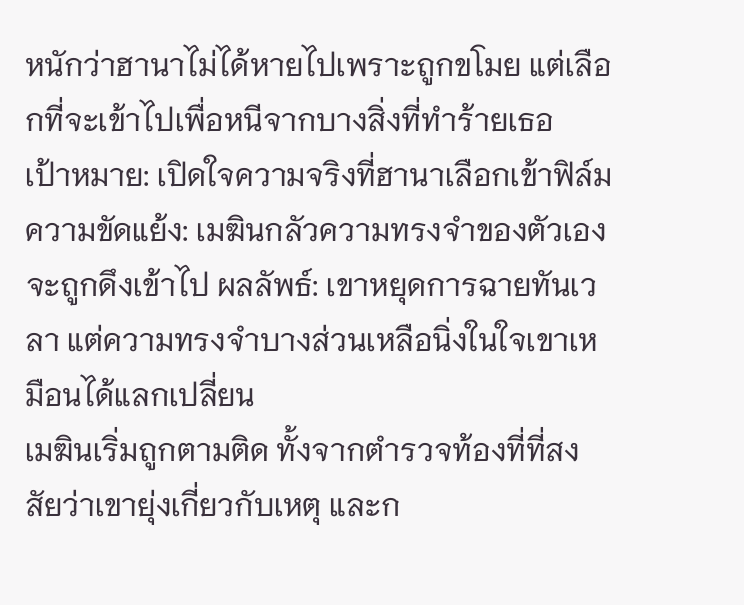หนักว่าฮานาไม่ได้หายไปเพราะถูกขโมย แต่เลือกที่จะเข้าไปเพื่อหนีจากบางสิ่งที่ทำร้ายเธอ
เป้าหมาย: เปิดใจความจริงที่ฮานาเลือกเข้าฟิล์ม ความขัดแย้ง: เมฆินกลัวความทรงจำของตัวเองจะถูกดึงเข้าไป ผลลัพธ์: เขาหยุดการฉายทันเวลา แต่ความทรงจำบางส่วนเหลือนิ่งในใจเขาเหมือนได้แลกเปลี่ยน
เมฆินเริ่มถูกตามติด ทั้งจากตำรวจท้องที่ที่สงสัยว่าเขายุ่งเกี่ยวกับเหตุ และก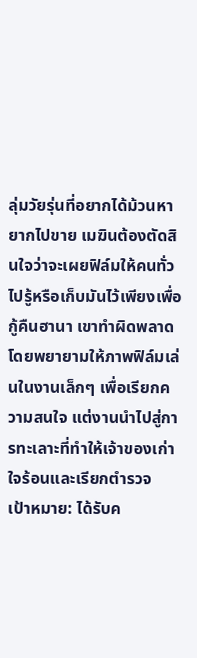ลุ่มวัยรุ่นที่อยากได้ม้วนหายากไปขาย เมฆินต้องตัดสินใจว่าจะเผยฟิล์มให้คนทั่วไปรู้หรือเก็บมันไว้เพียงเพื่อกู้คืนฮานา เขาทำผิดพลาดโดยพยายามให้ภาพฟิล์มเล่นในงานเล็กๆ เพื่อเรียกความสนใจ แต่งานนำไปสู่การทะเลาะที่ทำให้เจ้าของเก่าใจร้อนและเรียกตำรวจ
เป้าหมาย: ได้รับค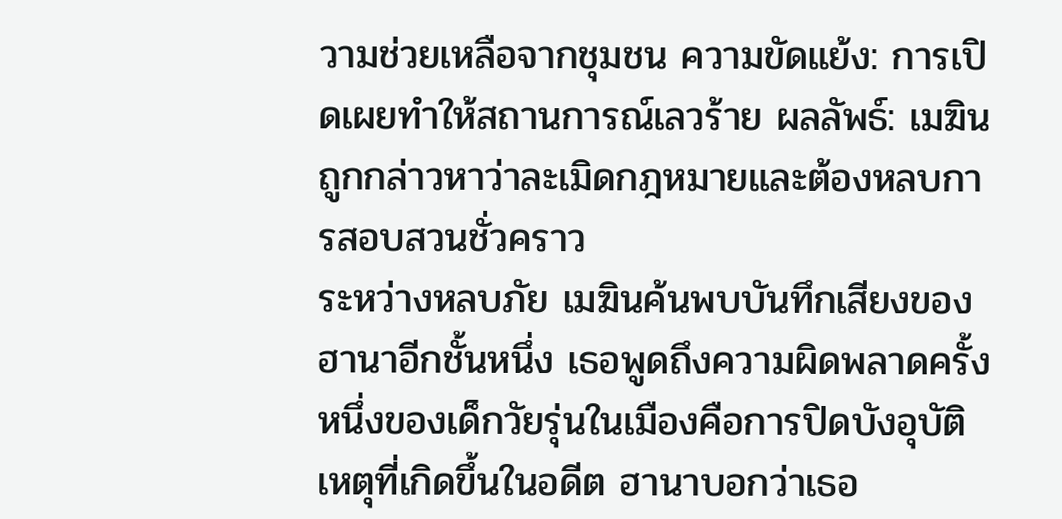วามช่วยเหลือจากชุมชน ความขัดแย้ง: การเปิดเผยทำให้สถานการณ์เลวร้าย ผลลัพธ์: เมฆินถูกกล่าวหาว่าละเมิดกฎหมายและต้องหลบการสอบสวนชั่วคราว
ระหว่างหลบภัย เมฆินค้นพบบันทึกเสียงของฮานาอีกชั้นหนึ่ง เธอพูดถึงความผิดพลาดครั้งหนึ่งของเด็กวัยรุ่นในเมืองคือการปิดบังอุบัติเหตุที่เกิดขึ้นในอดีต ฮานาบอกว่าเธอ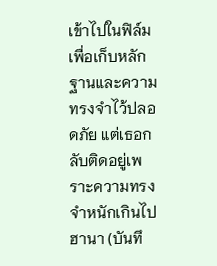เข้าไปในฟิล์มเพื่อเก็บหลักฐานและความทรงจำไว้ปลอดภัย แต่เธอกลับติดอยู่เพราะความทรงจำหนักเกินไป
ฮานา (บันทึ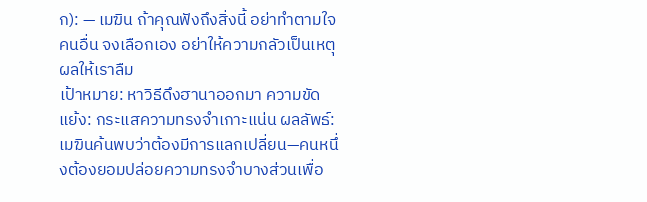ก): — เมฆิน ถ้าคุณฟังถึงสิ่งนี้ อย่าทำตามใจคนอื่น จงเลือกเอง อย่าให้ความกลัวเป็นเหตุผลให้เราลืม
เป้าหมาย: หาวิธีดึงฮานาออกมา ความขัดแย้ง: กระแสความทรงจำเกาะแน่น ผลลัพธ์: เมฆินค้นพบว่าต้องมีการแลกเปลี่ยน—คนหนึ่งต้องยอมปล่อยความทรงจำบางส่วนเพื่อ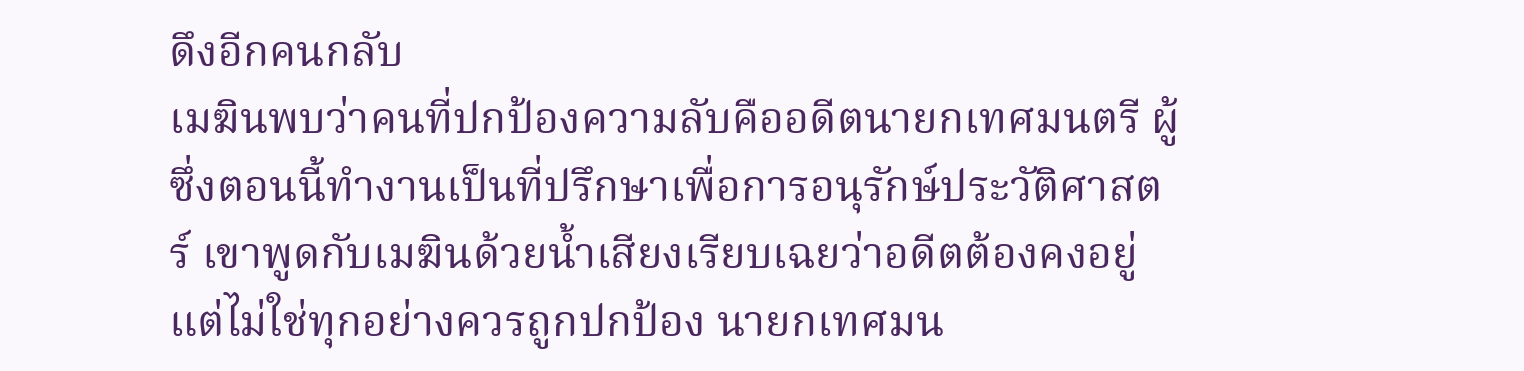ดึงอีกคนกลับ
เมฆินพบว่าคนที่ปกป้องความลับคืออดีตนายกเทศมนตรี ผู้ซึ่งตอนนี้ทำงานเป็นที่ปรึกษาเพื่อการอนุรักษ์ประวัติศาสตร์ เขาพูดกับเมฆินด้วยน้ำเสียงเรียบเฉยว่าอดีตต้องคงอยู่ แต่ไม่ใช่ทุกอย่างควรถูกปกป้อง นายกเทศมน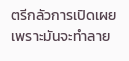ตรีกลัวการเปิดเผยเพราะมันจะทำลาย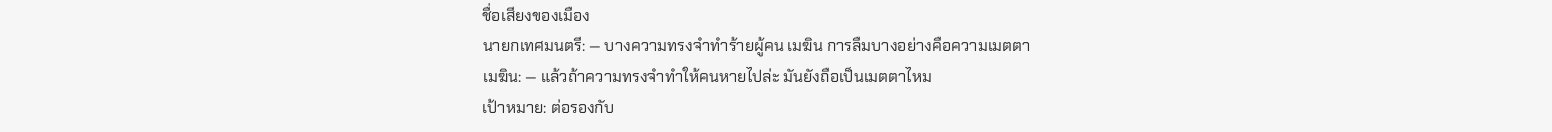ชื่อเสียงของเมือง
นายกเทศมนตรี: — บางความทรงจำทำร้ายผู้คน เมฆิน การลืมบางอย่างคือความเมตตา
เมฆิน: — แล้วถ้าความทรงจำทำให้คนหายไปล่ะ มันยังถือเป็นเมตตาไหม
เป้าหมาย: ต่อรองกับ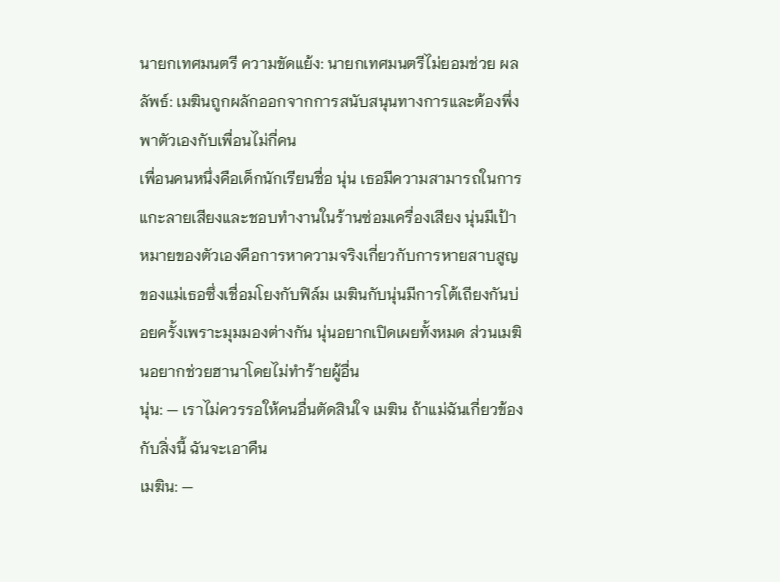นายกเทศมนตรี ความขัดแย้ง: นายกเทศมนตรีไม่ยอมช่วย ผลลัพธ์: เมฆินถูกผลักออกจากการสนับสนุนทางการและต้องพึ่งพาตัวเองกับเพื่อนไม่กี่คน
เพื่อนคนหนึ่งคือเด็กนักเรียนชื่อ นุ่น เธอมีความสามารถในการแกะลายเสียงและชอบทำงานในร้านซ่อมเครื่องเสียง นุ่นมีเป้าหมายของตัวเองคือการหาความจริงเกี่ยวกับการหายสาบสูญของแม่เธอซึ่งเชื่อมโยงกับฟิล์ม เมฆินกับนุ่นมีการโต้เถียงกันบ่อยครั้งเพราะมุมมองต่างกัน นุ่นอยากเปิดเผยทั้งหมด ส่วนเมฆินอยากช่วยฮานาโดยไม่ทำร้ายผู้อื่น
นุ่น: — เราไม่ควรรอให้คนอื่นตัดสินใจ เมฆิน ถ้าแม่ฉันเกี่ยวข้องกับสิ่งนี้ ฉันจะเอาคืน
เมฆิน: —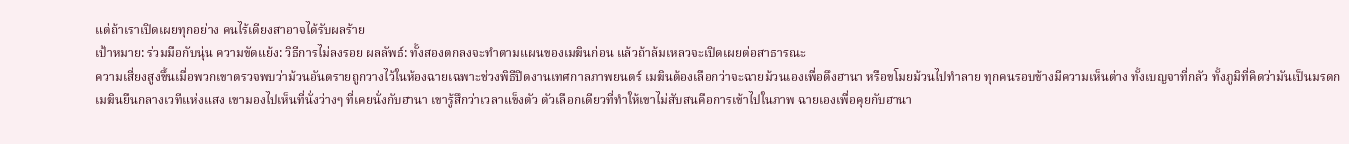แต่ถ้าเราเปิดเผยทุกอย่าง คนไร้เดียงสาอาจได้รับผลร้าย
เป้าหมาย: ร่วมมือกับนุ่น ความขัดแย้ง: วิธีการไม่ลงรอย ผลลัพธ์: ทั้งสองตกลงจะทำตามแผนของเมฆินก่อน แล้วถ้าล้มเหลวจะเปิดเผยต่อสาธารณะ
ความเสี่ยงสูงขึ้นเมื่อพวกเขาตรวจพบว่าม้วนอันตรายถูกวางไว้ในห้องฉายเฉพาะช่วงพิธีปิดงานเทศกาลภาพยนตร์ เมฆินต้องเลือกว่าจะฉายม้วนเองเพื่อดึงฮานา หรือขโมยม้วนไปทำลาย ทุกคนรอบข้างมีความเห็นต่าง ทั้งเบญจาที่กลัว ทั้งภูมิที่คิดว่ามันเป็นมรดก
เมฆินยืนกลางเวทีแห่งแสง เขามองไปเห็นที่นั่งว่างๆ ที่เคยนั่งกับฮานา เขารู้สึกว่าเวลาแข็งตัว ตัวเลือกเดียวที่ทำให้เขาไม่สับสนคือการเข้าไปในภาพ ฉายเองเพื่อคุยกับฮานา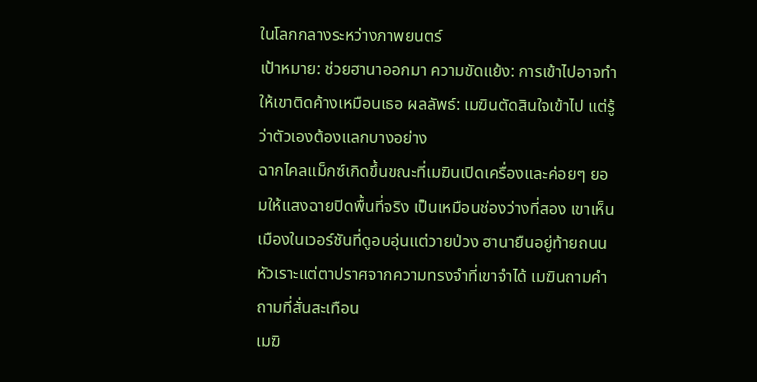ในโลกกลางระหว่างภาพยนตร์
เป้าหมาย: ช่วยฮานาออกมา ความขัดแย้ง: การเข้าไปอาจทำให้เขาติดค้างเหมือนเธอ ผลลัพธ์: เมฆินตัดสินใจเข้าไป แต่รู้ว่าตัวเองต้องแลกบางอย่าง
ฉากไคลแม็กซ์เกิดขึ้นขณะที่เมฆินเปิดเครื่องและค่อยๆ ยอมให้แสงฉายปิดพื้นที่จริง เป็นเหมือนช่องว่างที่สอง เขาเห็นเมืองในเวอร์ชันที่ดูอบอุ่นแต่วายป่วง ฮานายืนอยู่ท้ายถนน หัวเราะแต่ตาปราศจากความทรงจำที่เขาจำได้ เมฆินถามคำถามที่สั่นสะเทือน
เมฆิ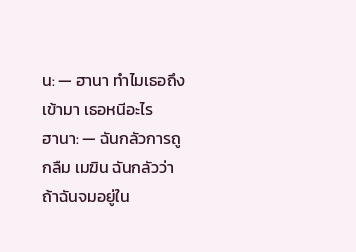น: — ฮานา ทำไมเธอถึงเข้ามา เธอหนีอะไร
ฮานา: — ฉันกลัวการถูกลืม เมฆิน ฉันกลัวว่าถ้าฉันจมอยู่ใน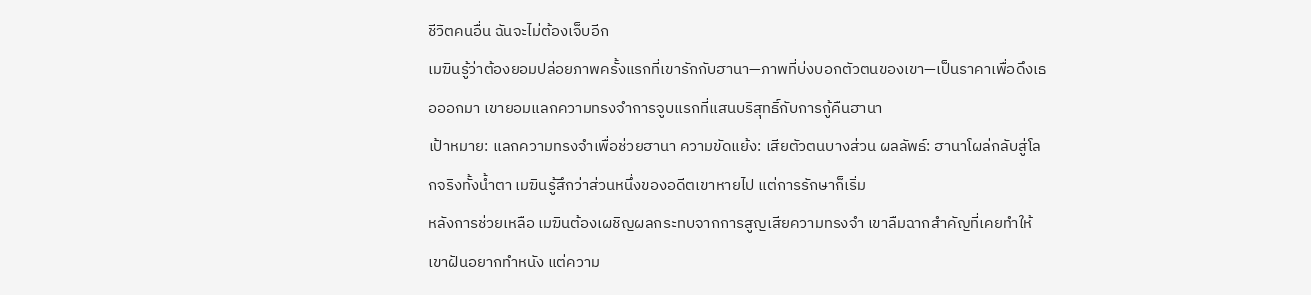ชีวิตคนอื่น ฉันจะไม่ต้องเจ็บอีก
เมฆินรู้ว่าต้องยอมปล่อยภาพครั้งแรกที่เขารักกับฮานา—ภาพที่บ่งบอกตัวตนของเขา—เป็นราคาเพื่อดึงเธอออกมา เขายอมแลกความทรงจำการจูบแรกที่แสนบริสุทธิ์กับการกู้คืนฮานา
เป้าหมาย: แลกความทรงจำเพื่อช่วยฮานา ความขัดแย้ง: เสียตัวตนบางส่วน ผลลัพธ์: ฮานาโผล่กลับสู่โลกจริงทั้งน้ำตา เมฆินรู้สึกว่าส่วนหนึ่งของอดีตเขาหายไป แต่การรักษาก็เริ่ม
หลังการช่วยเหลือ เมฆินต้องเผชิญผลกระทบจากการสูญเสียความทรงจำ เขาลืมฉากสำคัญที่เคยทำให้เขาฝันอยากทำหนัง แต่ความ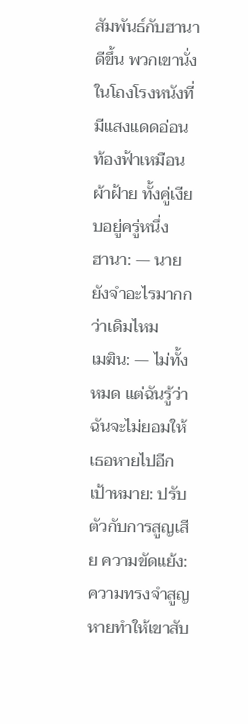สัมพันธ์กับฮานาดีขึ้น พวกเขานั่งในโถงโรงหนังที่มีแสงแดดอ่อน ท้องฟ้าเหมือนผ้าฝ้าย ทั้งคู่เงียบอยู่ครู่หนึ่ง
ฮานา: — นายยังจำอะไรมากกว่าเดิมไหม
เมฆิน: — ไม่ทั้งหมด แต่ฉันรู้ว่าฉันจะไม่ยอมให้เธอหายไปอีก
เป้าหมาย: ปรับตัวกับการสูญเสีย ความขัดแย้ง: ความทรงจำสูญหายทำให้เขาสับ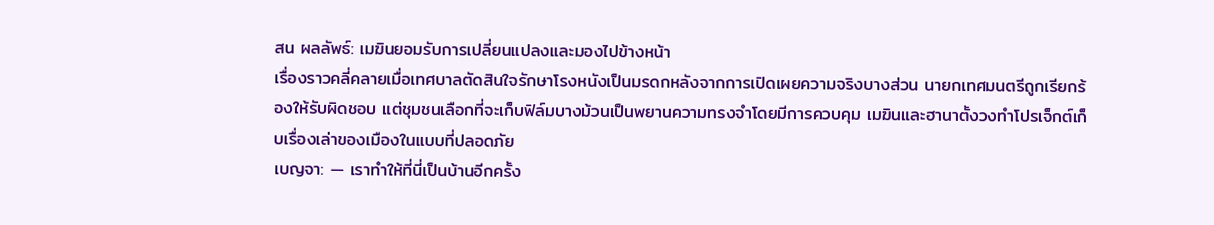สน ผลลัพธ์: เมฆินยอมรับการเปลี่ยนแปลงและมองไปข้างหน้า
เรื่องราวคลี่คลายเมื่อเทศบาลตัดสินใจรักษาโรงหนังเป็นมรดกหลังจากการเปิดเผยความจริงบางส่วน นายกเทศมนตรีถูกเรียกร้องให้รับผิดชอบ แต่ชุมชนเลือกที่จะเก็บฟิล์มบางม้วนเป็นพยานความทรงจำโดยมีการควบคุม เมฆินและฮานาตั้งวงทำโปรเจ็กต์เก็บเรื่องเล่าของเมืองในแบบที่ปลอดภัย
เบญจา: — เราทำให้ที่นี่เป็นบ้านอีกครั้ง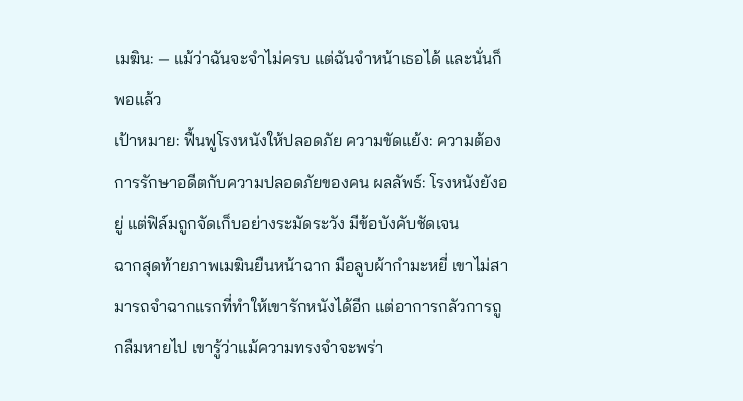เมฆิน: — แม้ว่าฉันจะจำไม่ครบ แต่ฉันจำหน้าเธอได้ และนั่นก็พอแล้ว
เป้าหมาย: ฟื้นฟูโรงหนังให้ปลอดภัย ความขัดแย้ง: ความต้องการรักษาอดีตกับความปลอดภัยของคน ผลลัพธ์: โรงหนังยังอยู่ แต่ฟิล์มถูกจัดเก็บอย่างระมัดระวัง มีข้อบังคับชัดเจน
ฉากสุดท้ายภาพเมฆินยืนหน้าฉาก มือลูบผ้ากำมะหยี่ เขาไม่สามารถจำฉากแรกที่ทำให้เขารักหนังได้อีก แต่อาการกลัวการถูกลืมหายไป เขารู้ว่าแม้ความทรงจำจะพร่า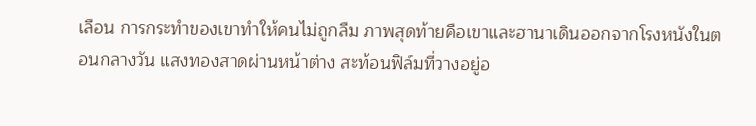เลือน การกระทำของเขาทำให้คนไม่ถูกลืม ภาพสุดท้ายคือเขาและฮานาเดินออกจากโรงหนังในตอนกลางวัน แสงทองสาดผ่านหน้าต่าง สะท้อนฟิล์มที่วางอยู่อ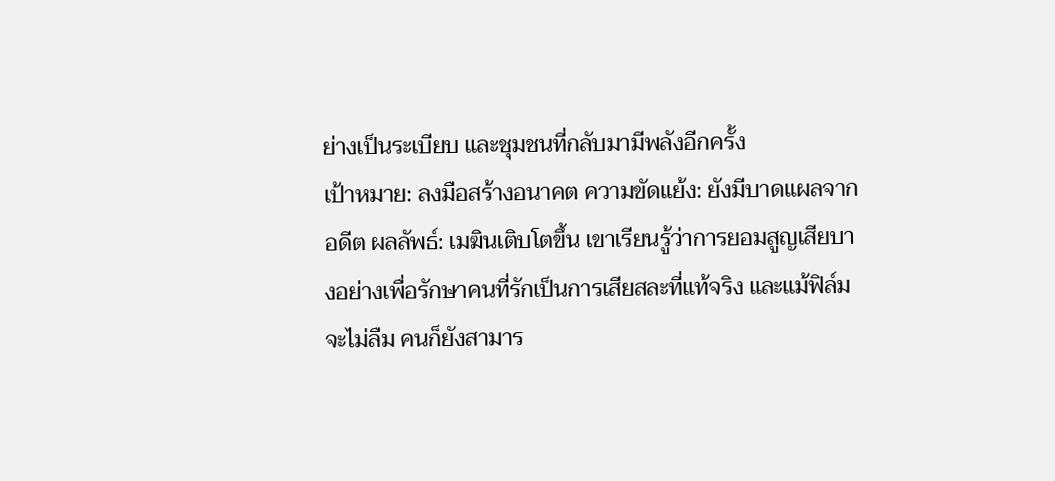ย่างเป็นระเบียบ และชุมชนที่กลับมามีพลังอีกครั้ง
เป้าหมาย: ลงมือสร้างอนาคต ความขัดแย้ง: ยังมีบาดแผลจากอดีต ผลลัพธ์: เมฆินเติบโตขึ้น เขาเรียนรู้ว่าการยอมสูญเสียบางอย่างเพื่อรักษาคนที่รักเป็นการเสียสละที่แท้จริง และแม้ฟิล์มจะไม่ลืม คนก็ยังสามาร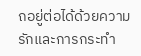ถอยู่ต่อได้ด้วยความรักและการกระทำ